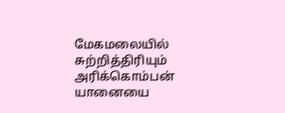மேகமலையில் சுற்றித்திரியும் அரிக்கொம்பன் யானையை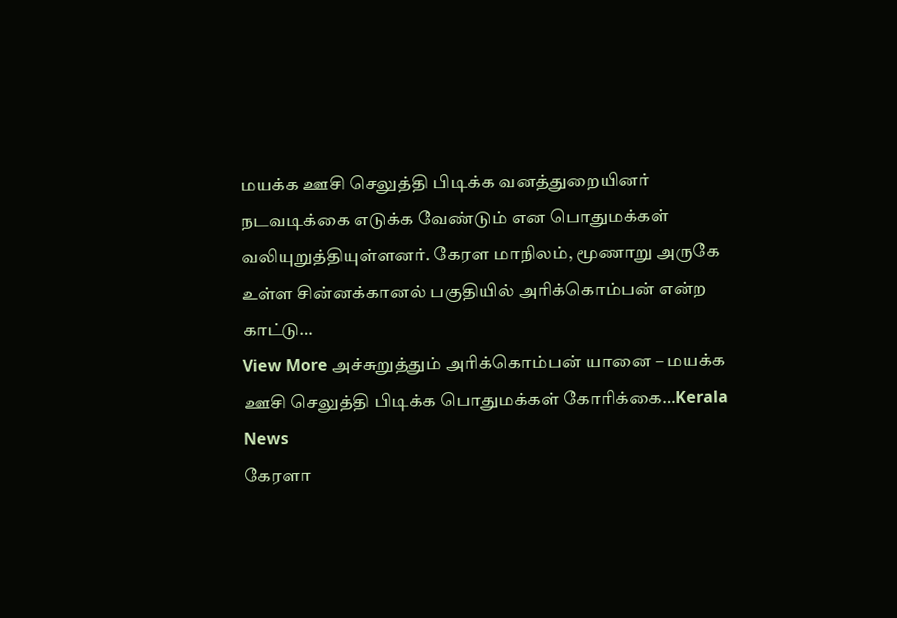மயக்க ஊசி செலுத்தி பிடிக்க வனத்துறையினர் நடவடிக்கை எடுக்க வேண்டும் என பொதுமக்கள் வலியுறுத்தியுள்ளனர். கேரள மாநிலம், மூணாறு அருகே உள்ள சின்னக்கானல் பகுதியில் அரிக்கொம்பன் என்ற காட்டு…
View More அச்சுறுத்தும் அரிக்கொம்பன் யானை – மயக்க ஊசி செலுத்தி பிடிக்க பொதுமக்கள் கோரிக்கை…Kerala News
கேரளா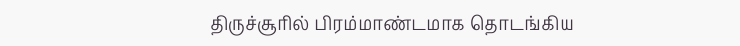திருச்சூரில் பிரம்மாண்டமாக தொடங்கிய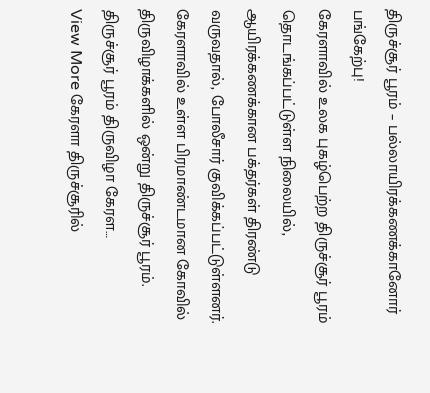திருச்சூர் பூரம் – பல்லாயிரக்கணக்கானோர் பங்கேற்பு!
கேரளாவில் உலக புகழ்பெற்ற திருச்சூர் பூரம் தொடங்கப்பட்டுள்ள நிலையில், ஆயிரக்கணக்கான பக்தர்கள் திரண்டு வருவதால், போலீசார் குவிக்கப்பட்டுள்ளனர். கேரளாவில் உள்ள பிரமாண்டமான கோவில் திருவிழாக்களில் ஒன்று திருச்சூர் பூரம். திருச்சூர் பூரம் திருவிழா கேரள…
View More கேரளா திருச்சூரில்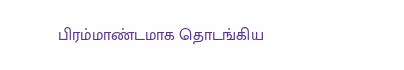பிரம்மாண்டமாக தொடங்கிய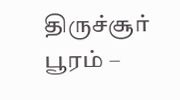திருச்சூர் பூரம் –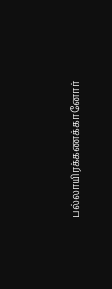பல்லாயிரக்கணக்கானோர்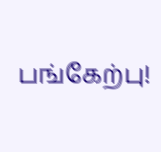பங்கேற்பு!